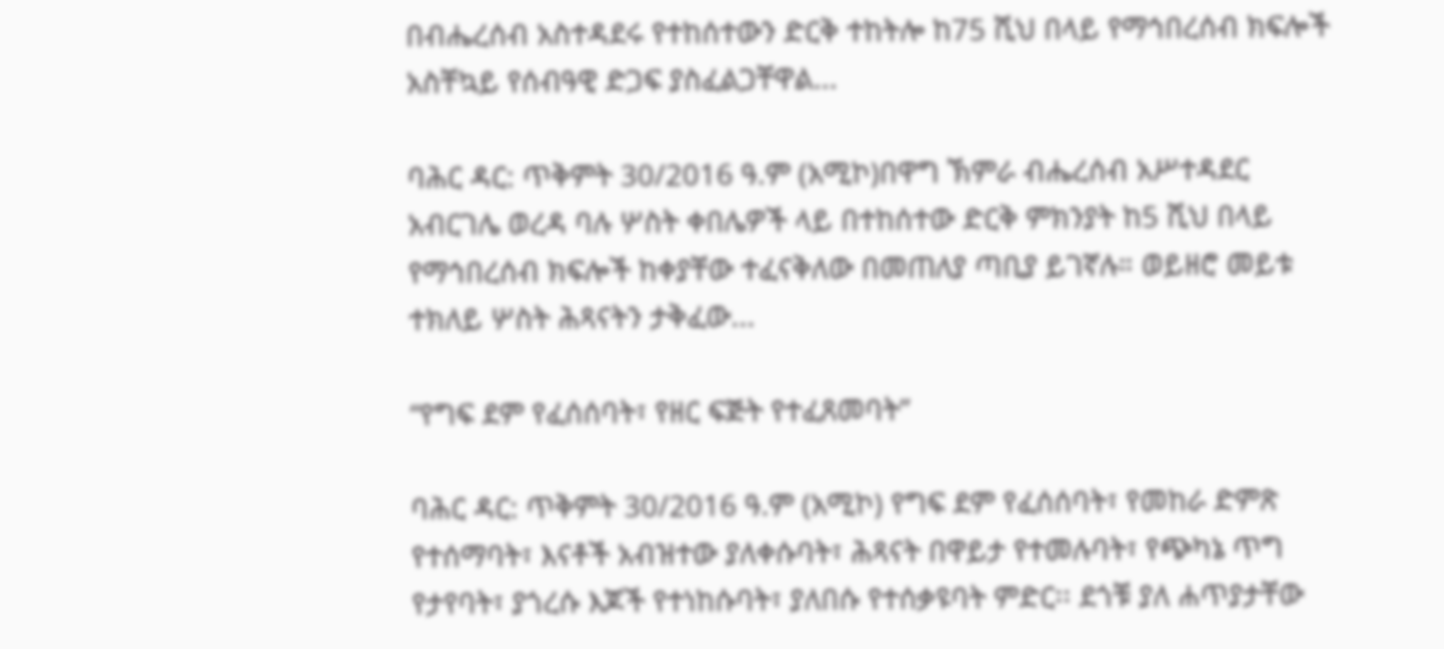በብሔረሰብ አስተዳደሩ የተከሰተውን ድርቅ ተከትሎ ከ75 ሺህ በላይ የማኅበረሰብ ክፍሎች አስቸኳይ የሰብዓዊ ድጋፍ ያስፈልጋቸዋል...

ባሕር ዳር: ጥቅምት 30/2016 ዓ.ም (አሚኮ)በዋግ ኽምራ ብሔረሰብ አሥተዳደር አብርገሌ ወረዳ ባሉ ሦስት ቀበሌዎች ላይ በተከሰተው ድርቅ ምክንያት ከ5 ሺህ በላይ የማኅበረሰብ ክፍሎች ከቀያቸው ተፈናቅለው በመጠለያ ጣቢያ ይገኛሉ። ወይዘሮ መይቱ ተክለይ ሦስት ሕጻናትን ታቅፈው...

“የግፍ ደም የፈሰሰባት፣ የዘር ፍጅት የተፈጸመባት”

ባሕር ዳር: ጥቅምት 30/2016 ዓ.ም (አሚኮ) የግፍ ደም የፈሰሰባት፣ የመከራ ድምጽ የተሰማባት፣ እናቶች አብዝተው ያለቀሱባት፣ ሕጻናት በዋይታ የተመሉባት፣ የጭካኔ ጥግ የታየባት፣ ያጎረሱ እጆች የተነከሱባት፣ ያለበሱ የተሰቃዩባት ምድር፡፡ ደጎቹ ያለ ሐጥያታቸው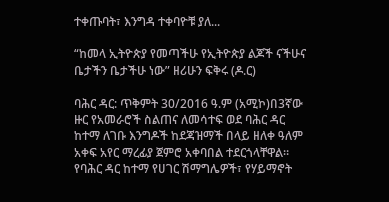ተቀጡባት፣ እንግዳ ተቀባዮቹ ያለ...

“ከመላ ኢትዮጵያ የመጣችሁ የኢትዮጵያ ልጆች ናችሁና ቤታችን ቤታችሁ ነው” ዘሪሁን ፍቅሩ (ዶ.ር)

ባሕር ዳር: ጥቅምት 30/2016 ዓ.ም (አሚኮ)በ3ኛው ዙር የአመራሮች ስልጠና ለመሳተፍ ወደ ባሕር ዳር ከተማ ለገቡ እንግዶች ከደጃዝማች በላይ ዘለቀ ዓለም አቀፍ አየር ማረፊያ ጀምሮ አቀባበል ተደርጎላቸዋል። የባሕር ዳር ከተማ የሀገር ሽማግሌዎች፣ የሃይማኖት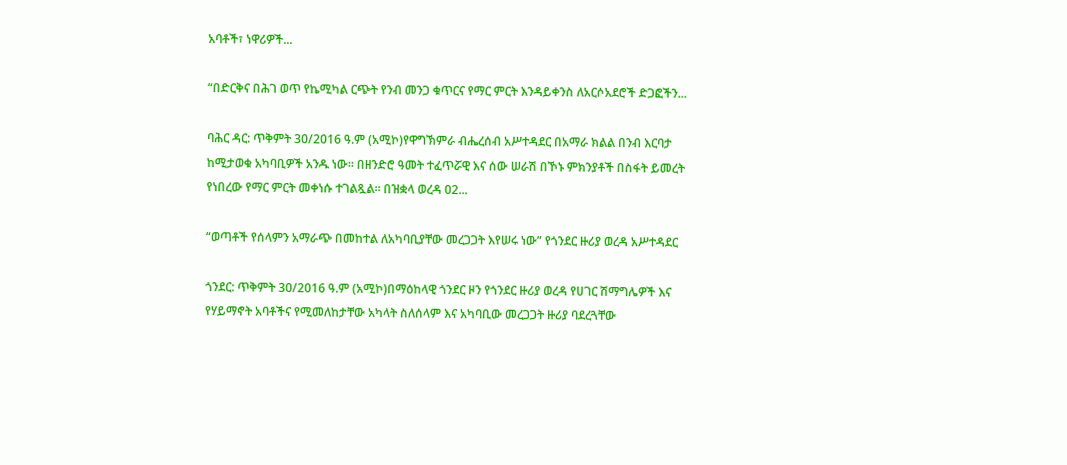አባቶች፣ ነዋሪዎች...

“በድርቅና በሕገ ወጥ የኬሚካል ርጭት የንብ መንጋ ቁጥርና የማር ምርት እንዳይቀንስ ለአርሶአደሮች ድጋፎችን...

ባሕር ዳር: ጥቅምት 30/2016 ዓ.ም (አሚኮ)የዋግኽምራ ብሔረሰብ አሥተዳደር በአማራ ክልል በንብ እርባታ ከሚታወቁ አካባቢዎች አንዱ ነው። በዘንድሮ ዓመት ተፈጥሯዊ እና ሰው ሠራሽ በኾኑ ምክንያቶች በስፋት ይመረት የነበረው የማር ምርት መቀነሱ ተገልጿል። በዝቋላ ወረዳ 02...

“ወጣቶች የሰላምን አማራጭ በመከተል ለአካባቢያቸው መረጋጋት እየሠሩ ነው” የጎንደር ዙሪያ ወረዳ አሥተዳደር

ጎንደር: ጥቅምት 30/2016 ዓ.ም (አሚኮ)በማዕከላዊ ጎንደር ዞን የጎንደር ዙሪያ ወረዳ የሀገር ሽማግሌዎች እና የሃይማኖት አባቶችና የሚመለከታቸው አካላት ስለሰላም እና አካባቢው መረጋጋት ዙሪያ ባደረጓቸው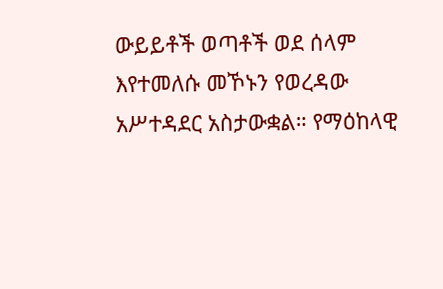ውይይቶች ወጣቶች ወደ ሰላም እየተመለሱ መኾኑን የወረዳው አሥተዳደር አስታውቋል። የማዕከላዊ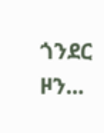ጎንደር ዞን...